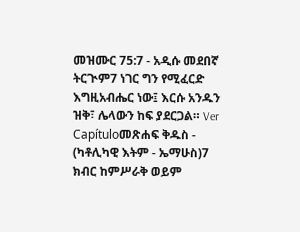መዝሙር 75:7 - አዲሱ መደበኛ ትርጒም7 ነገር ግን የሚፈርድ እግዚአብሔር ነው፤ እርሱ አንዱን ዝቅ፣ ሌላውን ከፍ ያደርጋል። Ver Capítuloመጽሐፍ ቅዱስ - (ካቶሊካዊ እትም - ኤማሁስ)7 ክብር ከምሥራቅ ወይም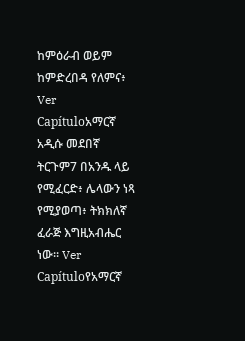ከምዕራብ ወይም ከምድረበዳ የለምና፥ Ver Capítuloአማርኛ አዲሱ መደበኛ ትርጉም7 በአንዱ ላይ የሚፈርድ፥ ሌላውን ነጻ የሚያወጣ፥ ትክክለኛ ፈራጅ እግዚአብሔር ነው። Ver Capítuloየአማርኛ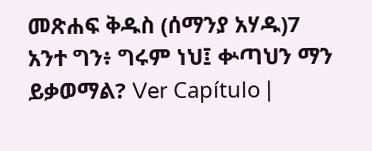መጽሐፍ ቅዱስ (ሰማንያ አሃዱ)7 አንተ ግን፥ ግሩም ነህ፤ ቍጣህን ማን ይቃወማል? Ver Capítulo |